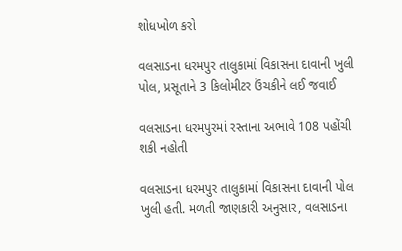શોધખોળ કરો

વલસાડના ધરમપુર તાલુકામાં વિકાસના દાવાની ખુલી પોલ, પ્રસૂતાને 3 કિલોમીટર ઉંચકીને લઈ જવાઈ

વલસાડના ધરમપુરમાં રસ્તાના અભાવે 108 પહોંચી શકી નહોતી

વલસાડના ધરમપુર તાલુકામાં વિકાસના દાવાની પોલ ખુલી હતી. મળતી જાણકારી અનુસાર, વલસાડના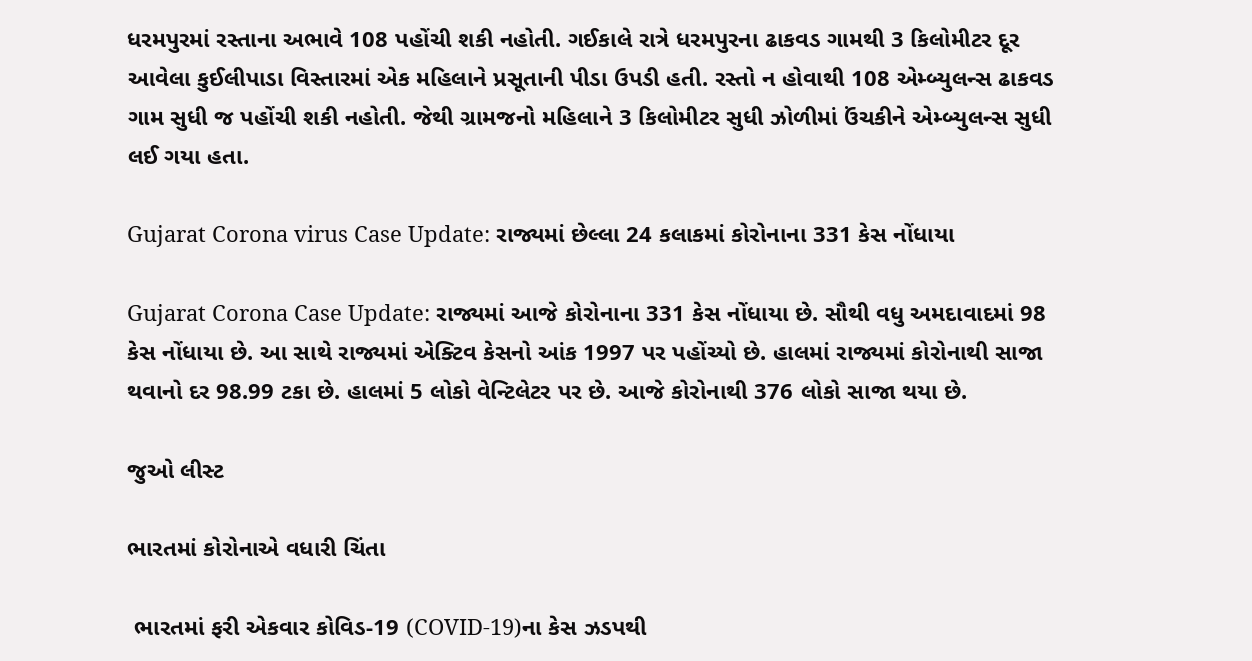ધરમપુરમાં રસ્તાના અભાવે 108 પહોંચી શકી નહોતી. ગઈકાલે રાત્રે ધરમપુરના ઢાકવડ ગામથી 3 કિલોમીટર દૂર આવેલા કુઈલીપાડા વિસ્તારમાં એક મહિલાને પ્રસૂતાની પીડા ઉપડી હતી. રસ્તો ન હોવાથી 108 એમ્બ્યુલન્સ ઢાકવડ ગામ સુધી જ પહોંચી શકી નહોતી. જેથી ગ્રામજનો મહિલાને 3 કિલોમીટર સુધી ઝોળીમાં ઉંચકીને એમ્બ્યુલન્સ સુધી લઈ ગયા હતા.

Gujarat Corona virus Case Update: રાજ્યમાં છેલ્લા 24 કલાકમાં કોરોનાના 331 કેસ નોંધાયા

Gujarat Corona Case Update: રાજ્યમાં આજે કોરોનાના 331 કેસ નોંધાયા છે. સૌથી વધુ અમદાવાદમાં 98 કેસ નોંધાયા છે. આ સાથે રાજ્યમાં એક્ટિવ કેસનો આંક 1997 પર પહોંચ્યો છે. હાલમાં રાજ્યમાં કોરોનાથી સાજા થવાનો દર 98.99 ટકા છે. હાલમાં 5 લોકો વેન્ટિલેટર પર છે. આજે કોરોનાથી 376 લોકો સાજા થયા છે.

જુઓ લીસ્ટ

ભારતમાં કોરોનાએ વધારી ચિંતા

 ભારતમાં ફરી એકવાર કોવિડ-19 (COVID-19)ના કેસ ઝડપથી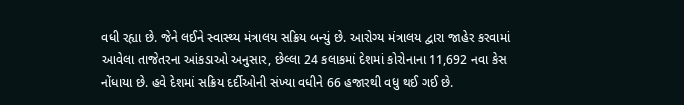વધી રહ્યા છે. જેને લઈને સ્વાસ્થ્ય મંત્રાલય સક્રિય બન્યું છે. આરોગ્ય મંત્રાલય દ્વારા જાહેર કરવામાં આવેલા તાજેતરના આંકડાઓ અનુસાર, છેલ્લા 24 કલાકમાં દેશમાં કોરોનાના 11,692 નવા કેસ નોંધાયા છે. હવે દેશમાં સક્રિય દર્દીઓની સંખ્યા વધીને 66 હજારથી વધુ થઈ ગઈ છે.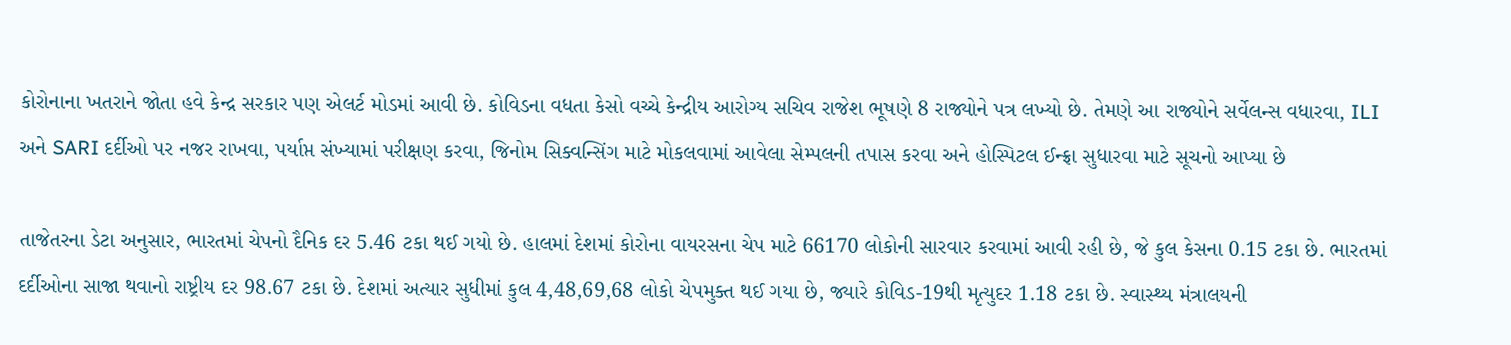કોરોનાના ખતરાને જોતા હવે કેન્દ્ર સરકાર પણ એલર્ટ મોડમાં આવી છે. કોવિડના વધતા કેસો વચ્ચે કેન્દ્રીય આરોગ્ય સચિવ રાજેશ ભૂષણે 8 રાજ્યોને પત્ર લખ્યો છે. તેમણે આ રાજ્યોને સર્વેલન્સ વધારવા, ILI અને SARI દર્દીઓ પર નજર રાખવા, પર્યાપ્ત સંખ્યામાં પરીક્ષણ કરવા, જિનોમ સિક્વન્સિંગ માટે મોકલવામાં આવેલા સેમ્પલની તપાસ કરવા અને હોસ્પિટલ ઈન્ફ્રા સુધારવા માટે સૂચનો આપ્યા છે

તાજેતરના ડેટા અનુસાર, ભારતમાં ચેપનો દૈનિક દર 5.46 ટકા થઈ ગયો છે. હાલમાં દેશમાં કોરોના વાયરસના ચેપ માટે 66170 લોકોની સારવાર કરવામાં આવી રહી છે, જે કુલ કેસના 0.15 ટકા છે. ભારતમાં દર્દીઓના સાજા થવાનો રાષ્ટ્રીય દર 98.67 ટકા છે. દેશમાં અત્યાર સુધીમાં કુલ 4,48,69,68 લોકો ચેપમુક્ત થઈ ગયા છે, જ્યારે કોવિડ-19થી મૃત્યુદર 1.18 ટકા છે. સ્વાસ્થ્ય મંત્રાલયની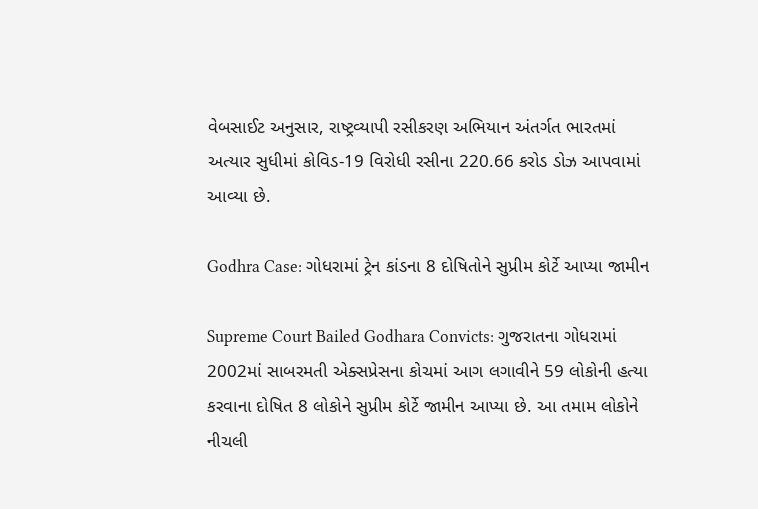વેબસાઈટ અનુસાર, રાષ્ટ્રવ્યાપી રસીકરણ અભિયાન અંતર્ગત ભારતમાં અત્યાર સુધીમાં કોવિડ-19 વિરોધી રસીના 220.66 કરોડ ડોઝ આપવામાં આવ્યા છે.

Godhra Case: ગોધરામાં ટ્રેન કાંડના 8 દોષિતોને સુપ્રીમ કોર્ટે આપ્યા જામીન

Supreme Court Bailed Godhara Convicts: ગુજરાતના ગોધરામાં 2002માં સાબરમતી એક્સપ્રેસના કોચમાં આગ લગાવીને 59 લોકોની હત્યા કરવાના દોષિત 8 લોકોને સુપ્રીમ કોર્ટે જામીન આપ્યા છે. આ તમામ લોકોને નીચલી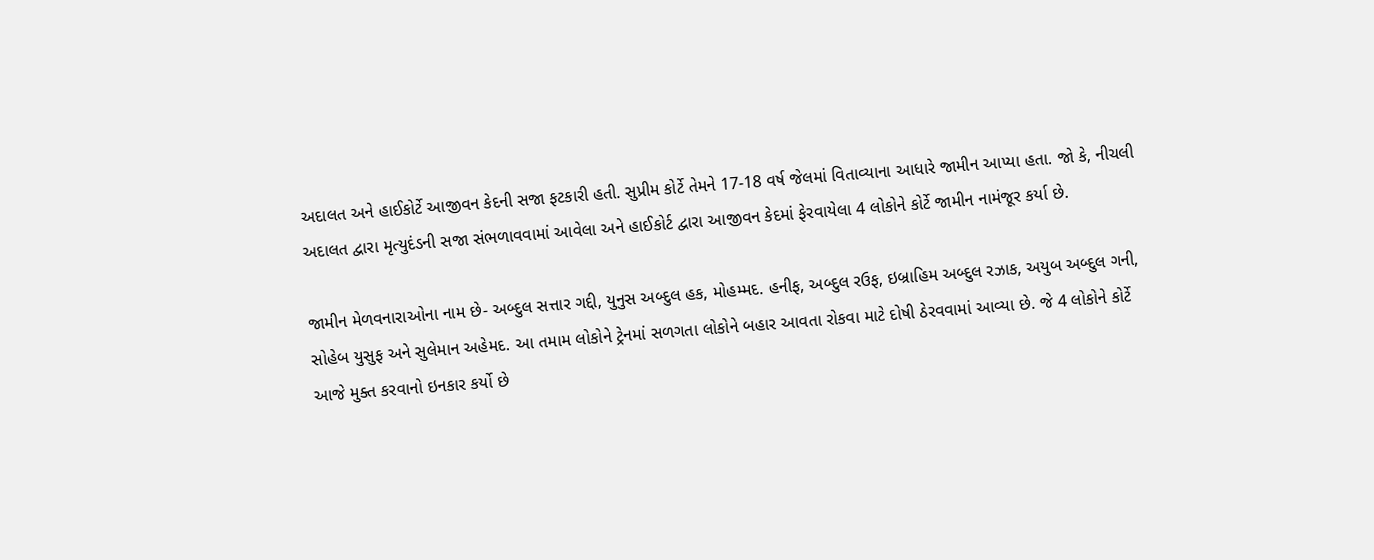અદાલત અને હાઈકોર્ટે આજીવન કેદની સજા ફટકારી હતી. સુપ્રીમ કોર્ટે તેમને 17-18 વર્ષ જેલમાં વિતાવ્યાના આધારે જામીન આપ્યા હતા. જો કે, નીચલી અદાલત દ્વારા મૃત્યુદંડની સજા સંભળાવવામાં આવેલા અને હાઈકોર્ટ દ્વારા આજીવન કેદમાં ફેરવાયેલા 4 લોકોને કોર્ટે જામીન નામંજૂર કર્યા છે.

જામીન મેળવનારાઓના નામ છે- અબ્દુલ સત્તાર ગદ્દી, યુનુસ અબ્દુલ હક, મોહમ્મદ. હનીફ, અબ્દુલ રઉફ, ઇબ્રાહિમ અબ્દુલ રઝાક, અયુબ અબ્દુલ ગની, સોહેબ યુસુફ અને સુલેમાન અહેમદ. આ તમામ લોકોને ટ્રેનમાં સળગતા લોકોને બહાર આવતા રોકવા માટે દોષી ઠેરવવામાં આવ્યા છે. જે 4 લોકોને કોર્ટે આજે મુક્ત કરવાનો ઇનકાર કર્યો છે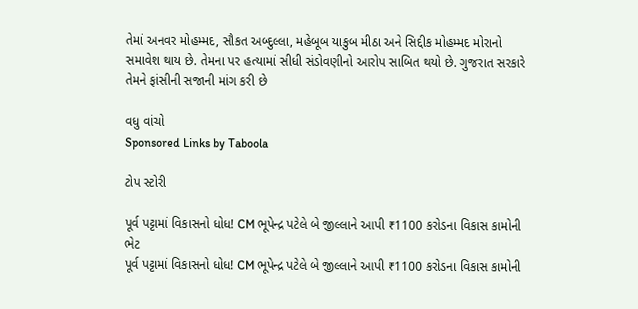તેમાં અનવર મોહમ્મદ, સૌકત અબ્દુલ્લા, મહેબૂબ યાકુબ મીઠા અને સિદ્દીક મોહમ્મદ મોરાનો સમાવેશ થાય છે. તેમના પર હત્યામાં સીધી સંડોવણીનો આરોપ સાબિત થયો છે. ગુજરાત સરકારે તેમને ફાંસીની સજાની માંગ કરી છે

વધુ વાંચો
Sponsored Links by Taboola

ટોપ સ્ટોરી

પૂર્વ પટ્ટામાં વિકાસનો ધોધ! CM ભૂપેન્દ્ર પટેલે બે જીલ્લાને આપી ₹1100 કરોડના વિકાસ કામોની ભેટ
પૂર્વ પટ્ટામાં વિકાસનો ધોધ! CM ભૂપેન્દ્ર પટેલે બે જીલ્લાને આપી ₹1100 કરોડના વિકાસ કામોની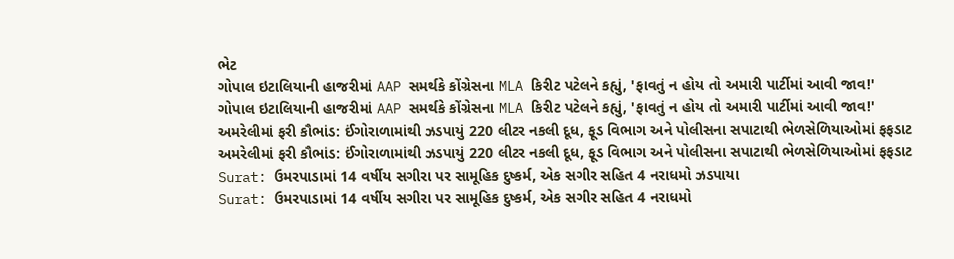ભેટ
ગોપાલ ઇટાલિયાની હાજરીમાં AAP સમર્થકે કોંગ્રેસના MLA કિરીટ પટેલને કહ્યું, 'ફાવતું ન હોય તો અમારી પાર્ટીમાં આવી જાવ!'
ગોપાલ ઇટાલિયાની હાજરીમાં AAP સમર્થકે કોંગ્રેસના MLA કિરીટ પટેલને કહ્યું, 'ફાવતું ન હોય તો અમારી પાર્ટીમાં આવી જાવ!'
અમરેલીમાં ફરી કૌભાંડ: ઈંગોરાળામાંથી ઝડપાયું 220 લીટર નકલી દૂધ, ફૂડ વિભાગ અને પોલીસના સપાટાથી ભેળસેળિયાઓમાં ફફડાટ
અમરેલીમાં ફરી કૌભાંડ: ઈંગોરાળામાંથી ઝડપાયું 220 લીટર નકલી દૂધ, ફૂડ વિભાગ અને પોલીસના સપાટાથી ભેળસેળિયાઓમાં ફફડાટ
Surat: ઉમરપાડામાં 14 વર્ષીય સગીરા પર સામૂહિક દુષ્કર્મ, એક સગીર સહિત 4 નરાધમો ઝડપાયા
Surat: ઉમરપાડામાં 14 વર્ષીય સગીરા પર સામૂહિક દુષ્કર્મ, એક સગીર સહિત 4 નરાધમો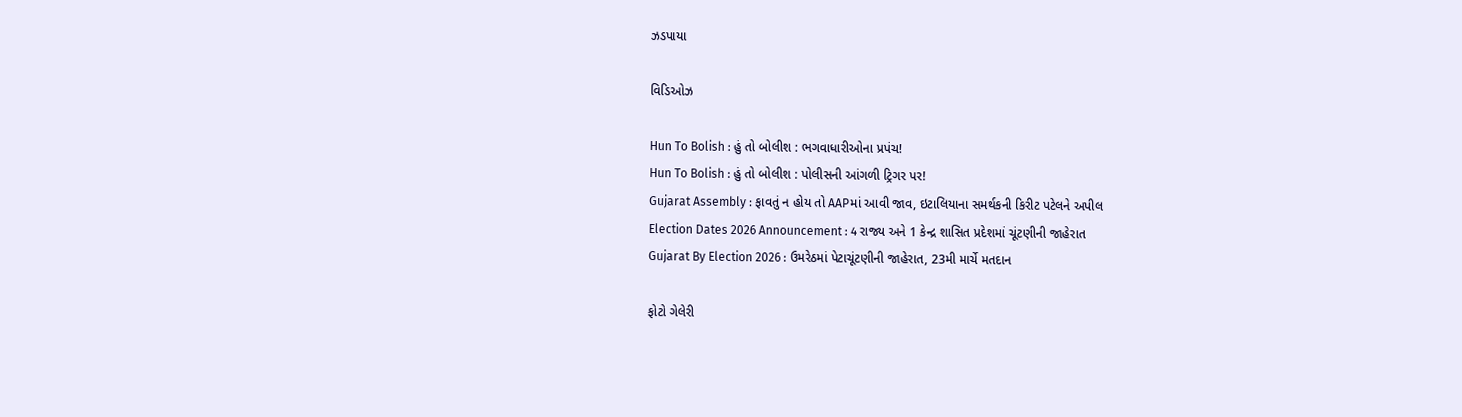ઝડપાયા

વિડિઓઝ

Hun To Bolish : હું તો બોલીશ : ભગવાધારીઓના પ્રપંચ!
Hun To Bolish : હું તો બોલીશ : પોલીસની આંગળી ટ્રિગર પર!
Gujarat Assembly : ફાવતું ન હોય તો AAPમાં આવી જાવ, ઇટાલિયાના સમર્થકની કિરીટ પટેલને અપીલ
Election Dates 2026 Announcement : 4 રાજ્ય અને 1 કેન્દ્ર શાસિત પ્રદેશમાં ચૂંટણીની જાહેરાત
Gujarat By Election 2026 : ઉમરેઠમાં પેટાચૂંટણીની જાહેરાત, 23મી માર્ચે મતદાન

ફોટો ગેલેરી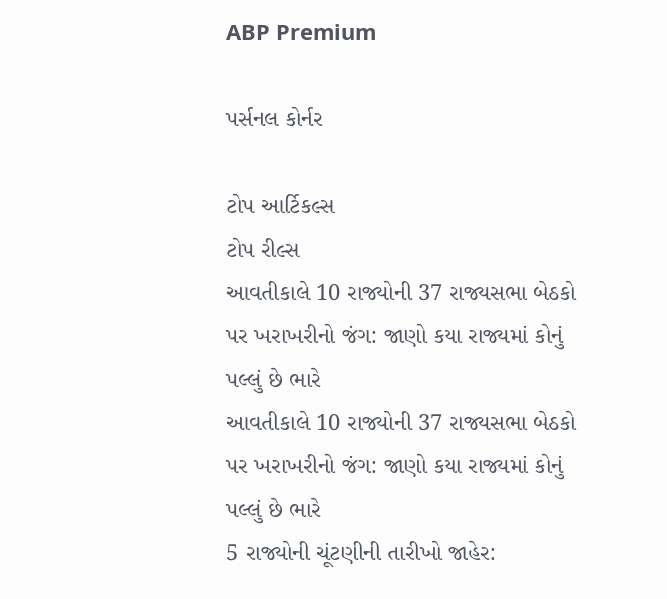ABP Premium

પર્સનલ કોર્નર

ટોપ આર્ટિકલ્સ
ટોપ રીલ્સ
આવતીકાલે 10 રાજ્યોની 37 રાજ્યસભા બેઠકો પર ખરાખરીનો જંગ: જાણો કયા રાજ્યમાં કોનું પલ્લું છે ભારે
આવતીકાલે 10 રાજ્યોની 37 રાજ્યસભા બેઠકો પર ખરાખરીનો જંગ: જાણો કયા રાજ્યમાં કોનું પલ્લું છે ભારે
5 રાજ્યોની ચૂંટણીની તારીખો જાહેર: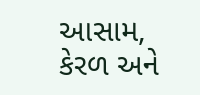આસામ, કેરળ અને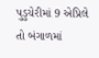પુડુચેરીમાં 9 એપ્રિલે તો બંગાળમાં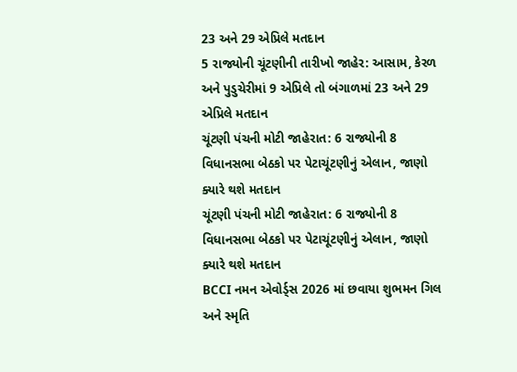23 અને 29 એપ્રિલે મતદાન
5 રાજ્યોની ચૂંટણીની તારીખો જાહેર: આસામ, કેરળ અને પુડુચેરીમાં 9 એપ્રિલે તો બંગાળમાં 23 અને 29 એપ્રિલે મતદાન
ચૂંટણી પંચની મોટી જાહેરાત: 6 રાજ્યોની 8 વિધાનસભા બેઠકો પર પેટાચૂંટણીનું એલાન, જાણો ક્યારે થશે મતદાન
ચૂંટણી પંચની મોટી જાહેરાત: 6 રાજ્યોની 8 વિધાનસભા બેઠકો પર પેટાચૂંટણીનું એલાન, જાણો ક્યારે થશે મતદાન
BCCI નમન એવોર્ડ્સ 2026 માં છવાયા શુભમન ગિલ અને સ્મૃતિ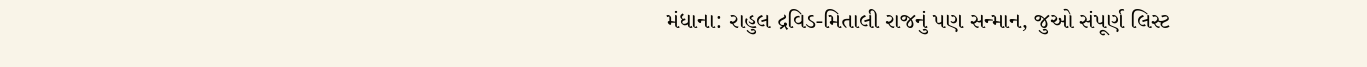મંધાના: રાહુલ દ્રવિડ-મિતાલી રાજનું પણ સન્માન, જુઓ સંપૂર્ણ લિસ્ટ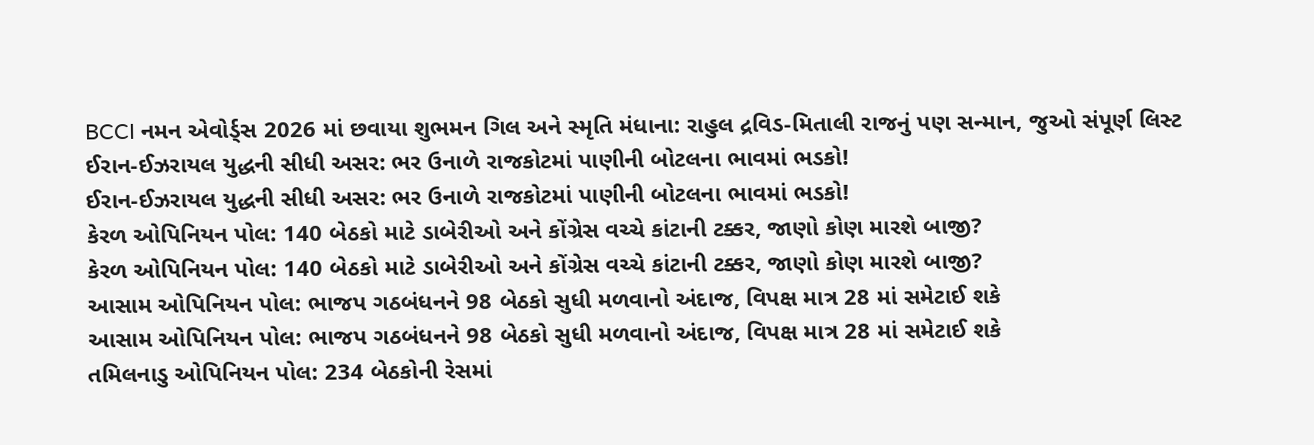BCCI નમન એવોર્ડ્સ 2026 માં છવાયા શુભમન ગિલ અને સ્મૃતિ મંધાના: રાહુલ દ્રવિડ-મિતાલી રાજનું પણ સન્માન, જુઓ સંપૂર્ણ લિસ્ટ
ઈરાન-ઈઝરાયલ યુદ્ધની સીધી અસર: ભર ઉનાળે રાજકોટમાં પાણીની બોટલના ભાવમાં ભડકો!
ઈરાન-ઈઝરાયલ યુદ્ધની સીધી અસર: ભર ઉનાળે રાજકોટમાં પાણીની બોટલના ભાવમાં ભડકો!
કેરળ ઓપિનિયન પોલ: 140 બેઠકો માટે ડાબેરીઓ અને કોંગ્રેસ વચ્ચે કાંટાની ટક્કર, જાણો કોણ મારશે બાજી?
કેરળ ઓપિનિયન પોલ: 140 બેઠકો માટે ડાબેરીઓ અને કોંગ્રેસ વચ્ચે કાંટાની ટક્કર, જાણો કોણ મારશે બાજી?
આસામ ઓપિનિયન પોલ: ભાજપ ગઠબંધનને 98 બેઠકો સુધી મળવાનો અંદાજ, વિપક્ષ માત્ર 28 માં સમેટાઈ શકે
આસામ ઓપિનિયન પોલ: ભાજપ ગઠબંધનને 98 બેઠકો સુધી મળવાનો અંદાજ, વિપક્ષ માત્ર 28 માં સમેટાઈ શકે
તમિલનાડુ ઓપિનિયન પોલ: 234 બેઠકોની રેસમાં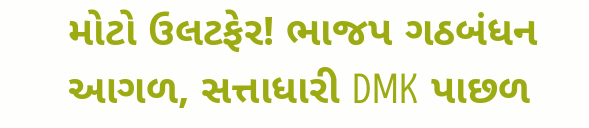મોટો ઉલટફેર! ભાજપ ગઠબંધન આગળ, સત્તાધારી DMK પાછળ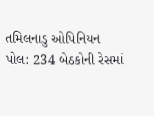તમિલનાડુ ઓપિનિયન પોલ: 234 બેઠકોની રેસમાં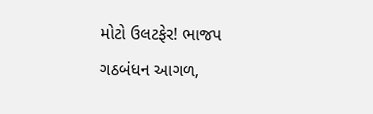મોટો ઉલટફેર! ભાજપ ગઠબંધન આગળ,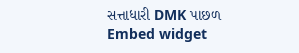સત્તાધારી DMK પાછળ
Embed widget